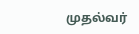முதல்வர்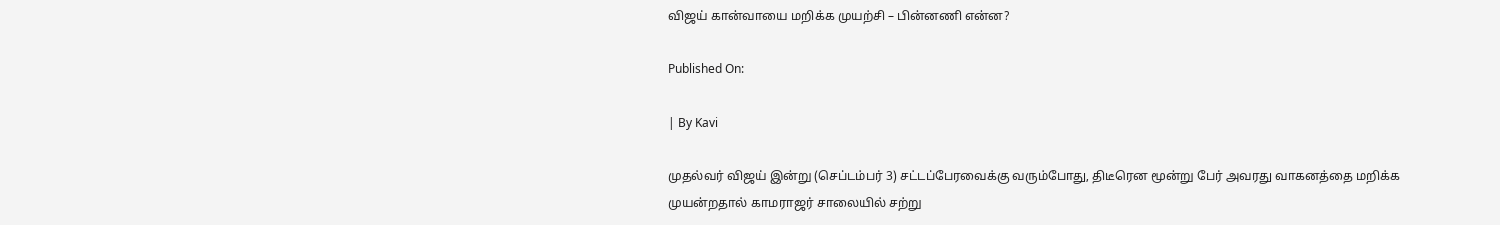விஜய் கான்வாயை மறிக்க முயற்சி – பின்னணி என்ன?

Published On:

| By Kavi

முதல்வர் விஜய் இன்று (செப்டம்பர் 3) சட்டப்பேரவைக்கு வரும்போது, திடீரென மூன்று பேர் அவரது வாகனத்தை மறிக்க முயன்றதால் காமராஜர் சாலையில் சற்று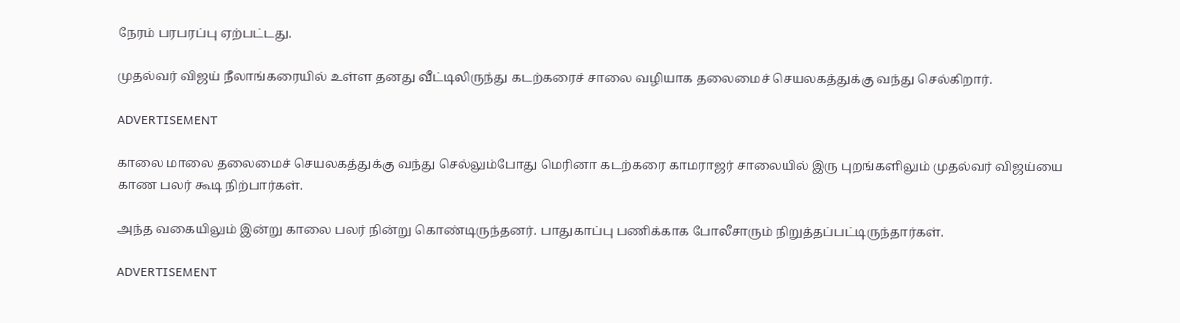நேரம் பரபரப்பு ஏற்பட்டது.

முதல்வர் விஜய் நீலாங்கரையில் உள்ள தனது வீட்டிலிருந்து கடற்கரைச் சாலை வழியாக தலைமைச் செயலகத்துக்கு வந்து செல்கிறார்.

ADVERTISEMENT

காலை மாலை தலைமைச் செயலகத்துக்கு வந்து செல்லும்போது மெரினா கடற்கரை காமராஜர் சாலையில் இரு புறங்களிலும் முதல்வர் விஜய்யை காண பலர் கூடி நிற்பார்கள்.

அந்த வகையிலும் இன்று காலை பலர் நின்று கொண்டிருந்தனர். பாதுகாப்பு பணிக்காக போலீசாரும் நிறுத்தப்பட்டிருந்தார்கள்.

ADVERTISEMENT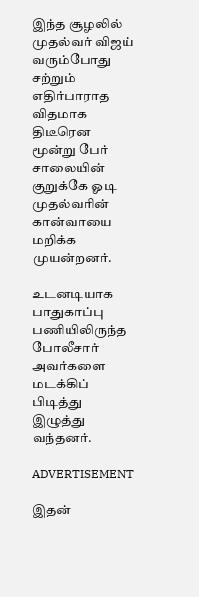இந்த சூழலில் முதல்வர் விஜய் வரும்போது சற்றும் எதிர்பாராத விதமாக திடீரென மூன்று பேர் சாலையின் குறுக்கே ஓடி முதல்வரின் கான்வாயை மறிக்க முயன்றனர்.

உடனடியாக பாதுகாப்பு பணியிலிருந்த போலீசார் அவர்களை மடக்கிப் பிடித்து இழுத்து வந்தனர்.

ADVERTISEMENT

இதன்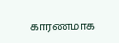காரணமாக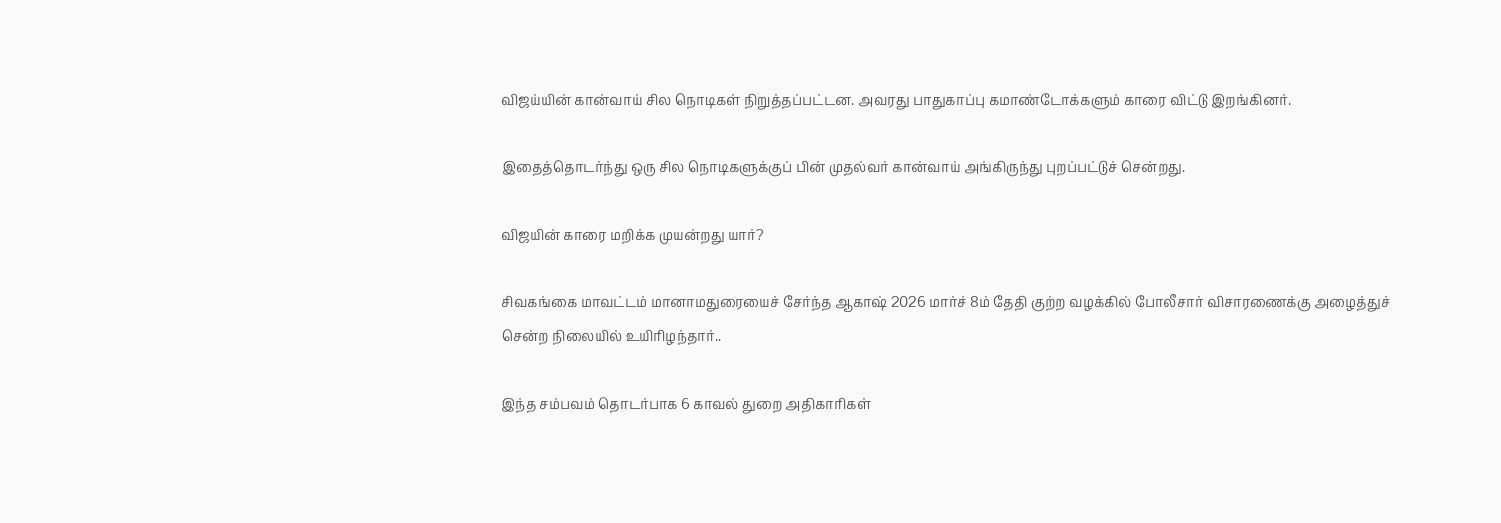விஜய்யின் கான்வாய் சில நொடிகள் நிறுத்தப்பட்டன. அவரது பாதுகாப்பு கமாண்டோக்களும் காரை விட்டு இறங்கினர்.

இதைத்தொடர்ந்து ஒரு சில நொடிகளுக்குப் பின் முதல்வர் கான்வாய் அங்கிருந்து புறப்பட்டுச் சென்றது.

விஜயின் காரை மறிக்க முயன்றது யார்?

சிவகங்கை மாவட்டம் மானாமதுரையைச் சேர்ந்த ஆகாஷ் 2026 மார்ச் 8ம் தேதி குற்ற வழக்கில் போலீசார் விசாரணைக்கு அழைத்துச் சென்ற நிலையில் உயிரிழந்தார்..

இந்த சம்பவம் தொடர்பாக 6 காவல் துறை அதிகாரிகள்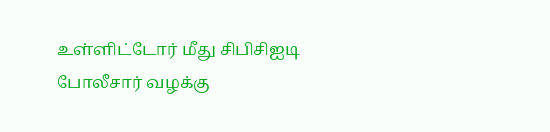உள்ளிட்டோர் மீது சிபிசிஐடி போலீசார் வழக்கு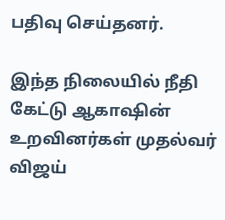பதிவு செய்தனர்.

இந்த நிலையில் நீதி கேட்டு ஆகாஷின் உறவினர்கள் முதல்வர் விஜய்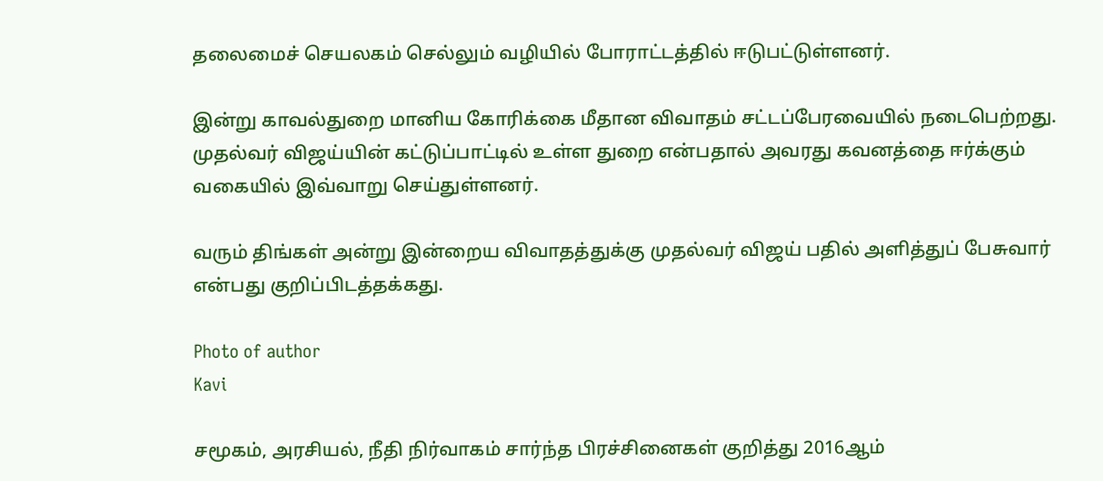தலைமைச் செயலகம் செல்லும் வழியில் போராட்டத்தில் ஈடுபட்டுள்ளனர்.

இன்று காவல்துறை மானிய கோரிக்கை மீதான விவாதம் சட்டப்பேரவையில் நடைபெற்றது. முதல்வர் விஜய்யின் கட்டுப்பாட்டில் உள்ள துறை என்பதால் அவரது கவனத்தை ஈர்க்கும் வகையில் இவ்வாறு செய்துள்ளனர்.

வரும் திங்கள் அன்று இன்றைய விவாதத்துக்கு முதல்வர் விஜய் பதில் அளித்துப் பேசுவார் என்பது குறிப்பிடத்தக்கது.

Photo of author
Kavi

சமூகம், அரசியல், நீதி நிர்வாகம் சார்ந்த பிரச்சினைகள் குறித்து 2016ஆம்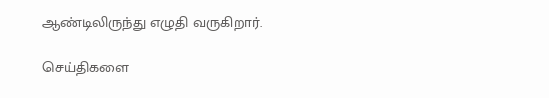ஆண்டிலிருந்து எழுதி வருகிறார்.

செய்திகளை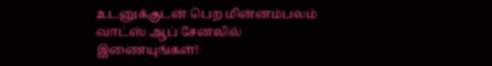உடனுக்குடன் பெற மின்னம்பலம் வாட்ஸ் ஆப் சேனலில் இணையுங்கள்!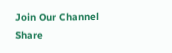Join Our Channel
Share